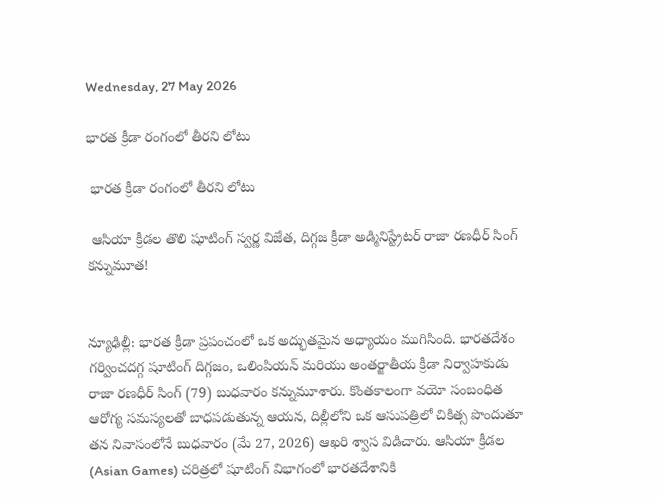Wednesday, 27 May 2026

భారత క్రీడా రంగంలో తీరని లోటు

 భారత క్రీడా రంగంలో తీరని లోటు

 ఆసియా క్రీడల తొలి షూటింగ్ స్వర్ణ విజేత, దిగ్గజ క్రీడా అడ్మినిస్ట్రేటర్ రాజా రణధీర్ సింగ్ కన్నుమూత!


న్యూఢిల్లీ: భారత క్రీడా ప్రపంచంలో ఒక అద్భుతమైన అధ్యాయం ముగిసింది. భారతదేశం గర్వించదగ్గ షూటింగ్ దిగ్గజం, ఒలింపియన్ మరియు అంతర్జాతీయ క్రీడా నిర్వాహకుడు రాజా రణధీర్ సింగ్ (79) బుధవారం కన్నుమూశారు. కొంతకాలంగా వయో సంబంధిత ఆరోగ్య సమస్యలతో బాధపడుతున్న ఆయన, దిల్లీలోని ఒక ఆసుపత్రిలో చికిత్స పొందుతూ తన నివాసంలోనే బుధవారం (మే 27, 2026) ఆఖరి శ్వాస విడిచారు. ఆసియా క్రీడల (Asian Games) చరిత్రలో షూటింగ్ విభాగంలో భారతదేశానికి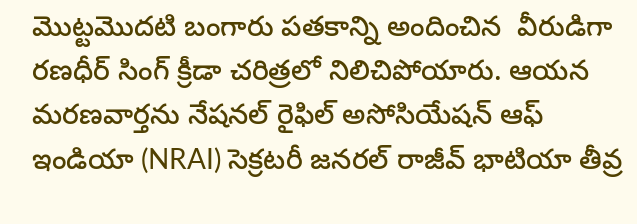మొట్టమొదటి బంగారు పతకాన్ని అందించిన  వీరుడిగా రణధీర్ సింగ్ క్రీడా చరిత్రలో నిలిచిపోయారు. ఆయన మరణవార్తను నేషనల్ రైఫిల్ అసోసియేషన్ ఆఫ్ ఇండియా (NRAI) సెక్రటరీ జనరల్ రాజీవ్ భాటియా తీవ్ర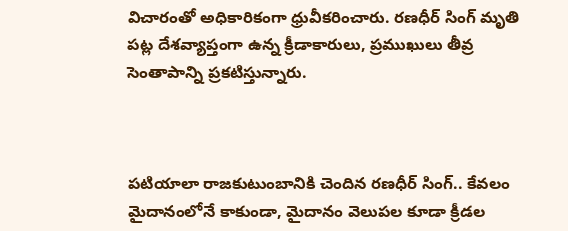విచారంతో అధికారికంగా ధ్రువీకరించారు. రణధీర్ సింగ్ మృతి పట్ల దేశవ్యాప్తంగా ఉన్న క్రీడాకారులు, ప్రముఖులు తీవ్ర సెంతాపాన్ని ప్రకటిస్తున్నారు.



పటియాలా రాజకుటుంబానికి చెందిన రణధీర్ సింగ్.. కేవలం మైదానంలోనే కాకుండా, మైదానం వెలుపల కూడా క్రీడల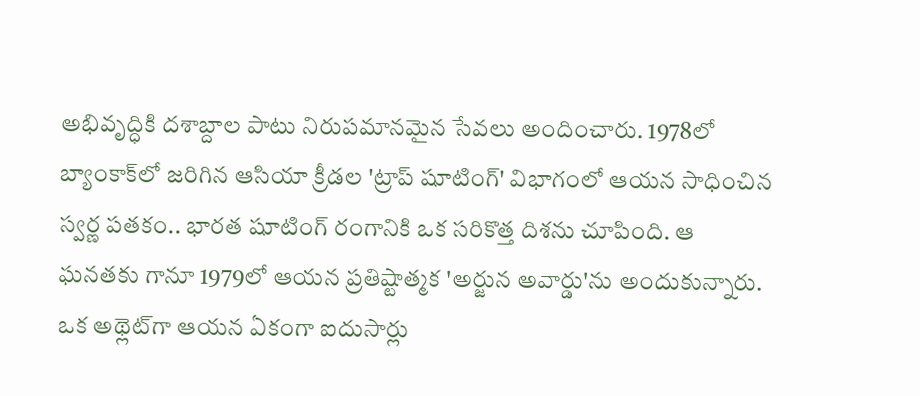అభివృద్ధికి దశాబ్దాల పాటు నిరుపమానమైన సేవలు అందించారు. 1978లో బ్యాంకాక్‌లో జరిగిన ఆసియా క్రీడల 'ట్రాప్ షూటింగ్' విభాగంలో ఆయన సాధించిన స్వర్ణ పతకం.. భారత షూటింగ్ రంగానికి ఒక సరికొత్త దిశను చూపింది. ఆ ఘనతకు గానూ 1979లో ఆయన ప్రతిష్టాత్మక 'అర్జున అవార్డు'ను అందుకున్నారు. ఒక అథ్లెట్‌గా ఆయన ఏకంగా ఐదుసార్లు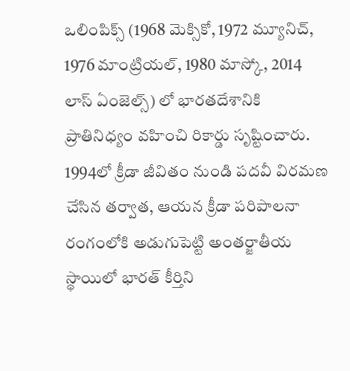ఒలింపిక్స్ (1968 మెక్సికో, 1972 మ్యూనిచ్, 1976 మాంట్రియల్, 1980 మాస్కో, 2014 లాస్ ఏంజెల్స్) లో భారతదేశానికి ప్రాతినిధ్యం వహించి రికార్డు సృష్టించారు. 1994లో క్రీడా జీవితం నుండి పదవీ విరమణ చేసిన తర్వాత, ఆయన క్రీడా పరిపాలనా రంగంలోకి అడుగుపెట్టి అంతర్జాతీయ స్థాయిలో భారత్ కీర్తిని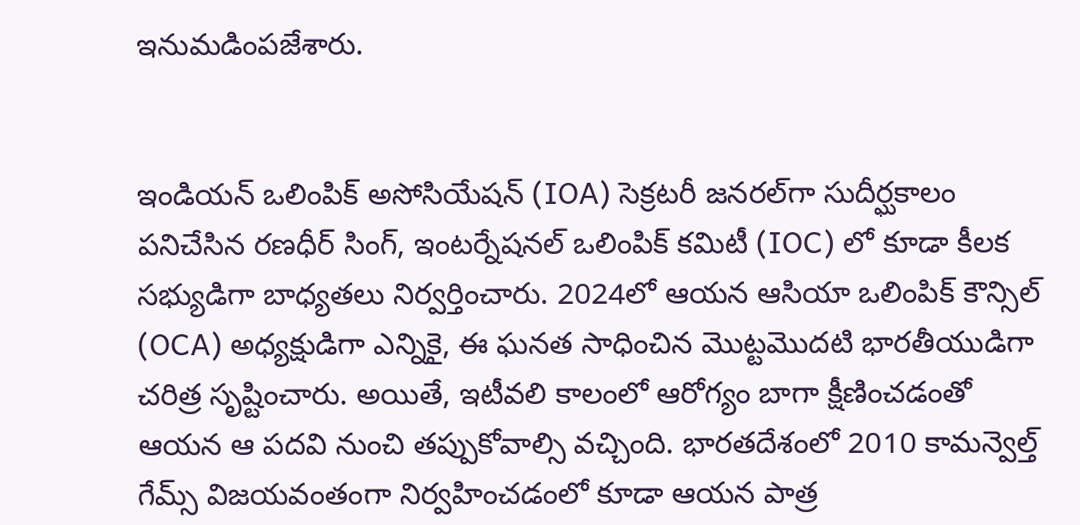ఇనుమడింపజేశారు.


ఇండియన్ ఒలింపిక్ అసోసియేషన్ (IOA) సెక్రటరీ జనరల్‌గా సుదీర్ఘకాలం పనిచేసిన రణధీర్ సింగ్, ఇంటర్నేషనల్ ఒలింపిక్ కమిటీ (IOC) లో కూడా కీలక సభ్యుడిగా బాధ్యతలు నిర్వర్తించారు. 2024లో ఆయన ఆసియా ఒలింపిక్ కౌన్సిల్ (OCA) అధ్యక్షుడిగా ఎన్నికై, ఈ ఘనత సాధించిన మొట్టమొదటి భారతీయుడిగా చరిత్ర సృష్టించారు. అయితే, ఇటీవలి కాలంలో ఆరోగ్యం బాగా క్షీణించడంతో ఆయన ఆ పదవి నుంచి తప్పుకోవాల్సి వచ్చింది. భారతదేశంలో 2010 కామన్వెల్త్ గేమ్స్ విజయవంతంగా నిర్వహించడంలో కూడా ఆయన పాత్ర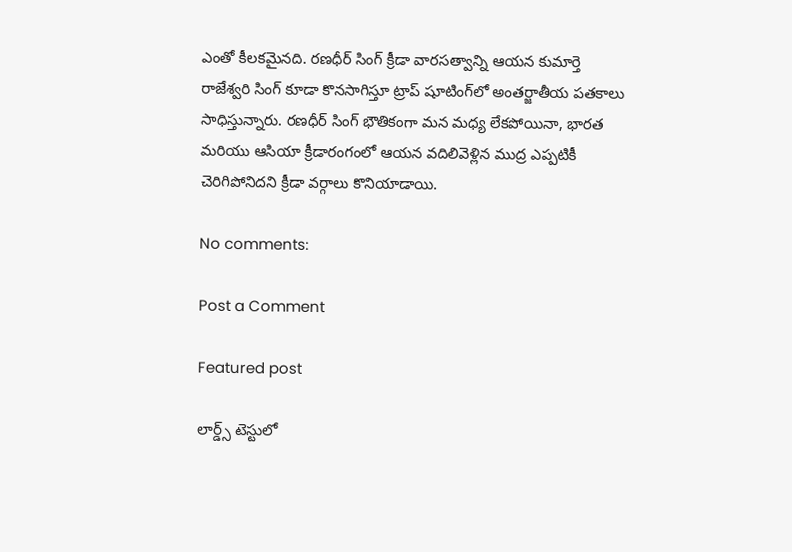ఎంతో కీలకమైనది. రణధీర్ సింగ్ క్రీడా వారసత్వాన్ని ఆయన కుమార్తె రాజేశ్వరి సింగ్ కూడా కొనసాగిస్తూ ట్రాప్ షూటింగ్‌లో అంతర్జాతీయ పతకాలు సాధిస్తున్నారు. రణధీర్ సింగ్ భౌతికంగా మన మధ్య లేకపోయినా, భారత మరియు ఆసియా క్రీడారంగంలో ఆయన వదిలివెళ్లిన ముద్ర ఎప్పటికీ చెరిగిపోనిదని క్రీడా వర్గాలు కొనియాడాయి.

No comments:

Post a Comment

Featured post

లార్డ్స్ టెస్టులో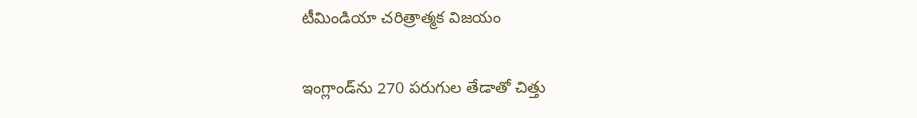టీమిండియా చరిత్రాత్మక విజయం

ఇంగ్లాండ్‌ను 270 పరుగుల తేడాతో చిత్తు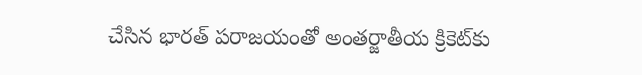చేసిన భారత్ పరాజయంతో అంతర్జాతీయ క్రికెట్‌కు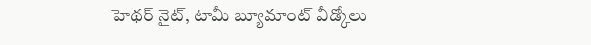హెథర్ నైట్, టామీ బ్యూమాంట్ వీడ్కోలు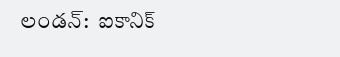లండన్:  ఐకానిక్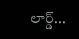లార్డ్...